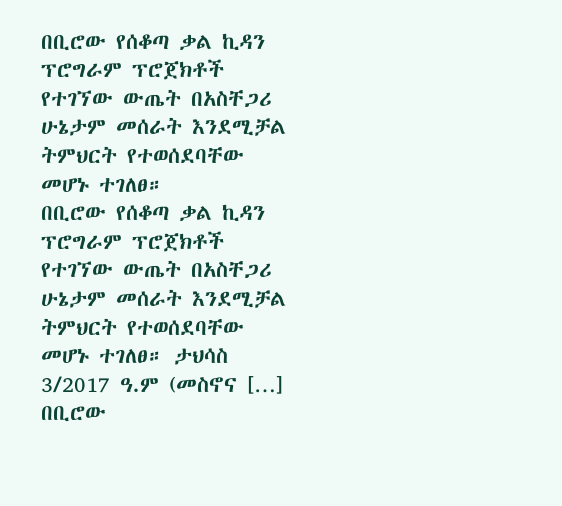በቢሮው የሰቆጣ ቃል ኪዳን ፕሮግራም ፕሮጀክቶች የተገኘው ውጤት በአስቸጋሪ ሁኔታም መሰራት እንደሚቻል ትምህርት የተወሰደባቸው መሆኑ ተገለፀ።
በቢሮው የሰቆጣ ቃል ኪዳን ፕሮግራም ፕሮጀክቶች የተገኘው ውጤት በአስቸጋሪ ሁኔታም መሰራት እንደሚቻል ትምህርት የተወሰደባቸው መሆኑ ተገለፀ። ታህሳስ 3/2017 ዓ.ም (መስኖና […]
በቢሮው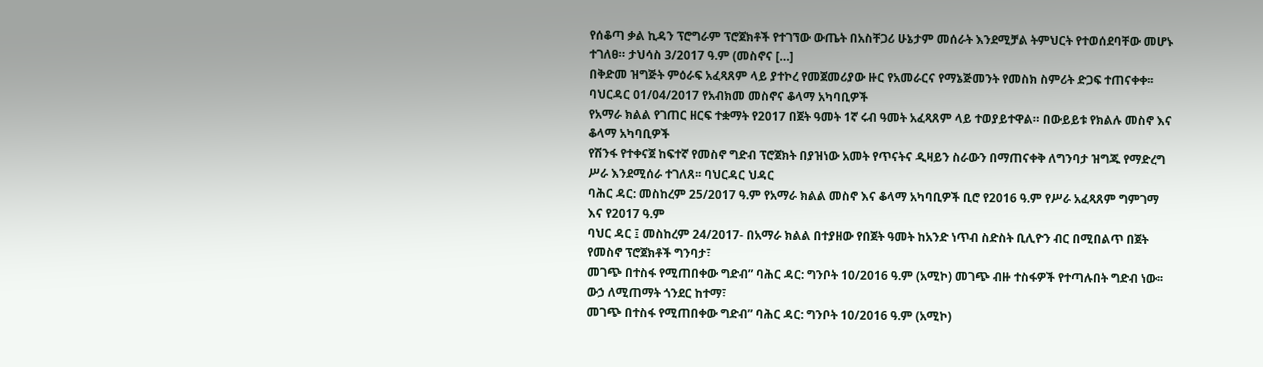የሰቆጣ ቃል ኪዳን ፕሮግራም ፕሮጀክቶች የተገኘው ውጤት በአስቸጋሪ ሁኔታም መሰራት እንደሚቻል ትምህርት የተወሰደባቸው መሆኑ ተገለፀ። ታህሳስ 3/2017 ዓ.ም (መስኖና […]
በቅድመ ዝግጅት ምዕራፍ አፈጻጸም ላይ ያተኮረ የመጀመሪያው ዙር የአመራርና የማኔጅመንት የመስክ ስምሪት ድጋፍ ተጠናቀቀ፡፡ ባህርዳር 01/04/2017 የአብክመ መስኖና ቆላማ አካባቢዎች
የአማራ ክልል የገጠር ዘርፍ ተቋማት የ2017 በጀት ዓመት 1ኛ ሩብ ዓመት አፈጻጸም ላይ ተወያይተዋል። በውይይቱ የክልሉ መስኖ እና ቆላማ አካባቢዎች
የሽንፋ የተቀናጀ ከፍተኛ የመስኖ ግድብ ፕሮጀክት በያዝነው አመት የጥናትና ዲዛይን ስራውን በማጠናቀቅ ለግንባታ ዝግጁ የማድረግ ሥራ እንደሚሰራ ተገለጸ፡፡ ባህርዳር ህዳር
ባሕር ዳር: መስከረም 25/2017 ዓ.ም የአማራ ክልል መስኖ እና ቆላማ አካባቢዎች ቢሮ የ2016 ዓ.ም የሥራ አፈጻጸም ግምገማ እና የ2017 ዓ.ም
ባህር ዳር ፤ መስከረም 24/2017- በአማራ ክልል በተያዘው የበጀት ዓመት ከአንድ ነጥብ ስድስት ቢሊዮን ብር በሚበልጥ በጀት የመስኖ ፕሮጀክቶች ግንባታ፣
መገጭ በተስፋ የሚጠበቀው ግድብ” ባሕር ዳር: ግንቦት 10/2016 ዓ.ም (አሚኮ) መገጭ ብዙ ተስፋዎች የተጣሉበት ግድብ ነው፡፡ ውኃ ለሚጠማት ጎንደር ከተማ፣
መገጭ በተስፋ የሚጠበቀው ግድብ” ባሕር ዳር: ግንቦት 10/2016 ዓ.ም (አሚኮ)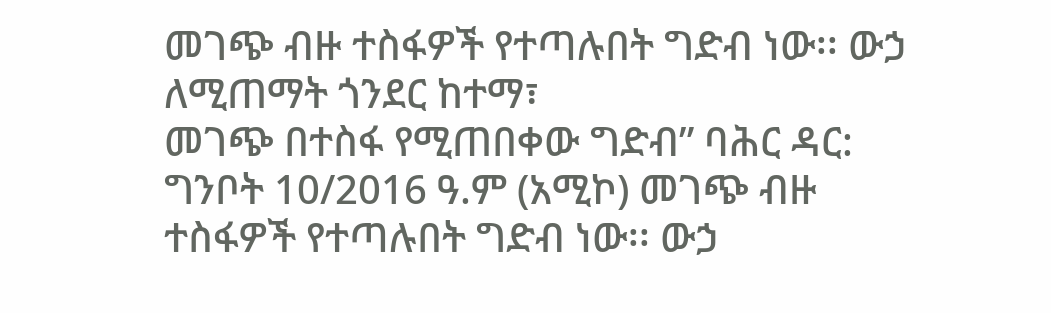መገጭ ብዙ ተስፋዎች የተጣሉበት ግድብ ነው፡፡ ውኃ ለሚጠማት ጎንደር ከተማ፣
መገጭ በተስፋ የሚጠበቀው ግድብ” ባሕር ዳር: ግንቦት 10/2016 ዓ.ም (አሚኮ) መገጭ ብዙ ተስፋዎች የተጣሉበት ግድብ ነው፡፡ ውኃ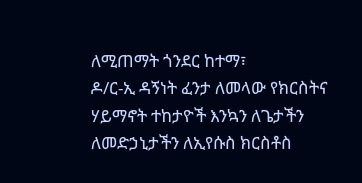ለሚጠማት ጎንደር ከተማ፣
ዶ/ር-ኢ ዳኝነት ፈንታ ለመላው የክርስትና ሃይማኖት ተከታዮች እንኳን ለጌታችን ለመድኃኒታችን ለኢየሱስ ክርስቶስ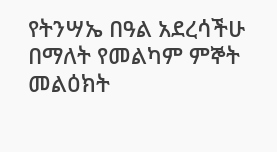የትንሣኤ በዓል አደረሳችሁ በማለት የመልካም ምኞት መልዕክት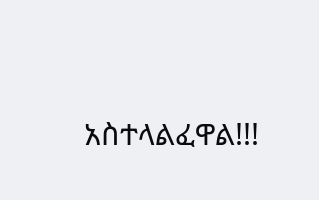አስተላልፈዋል!!!